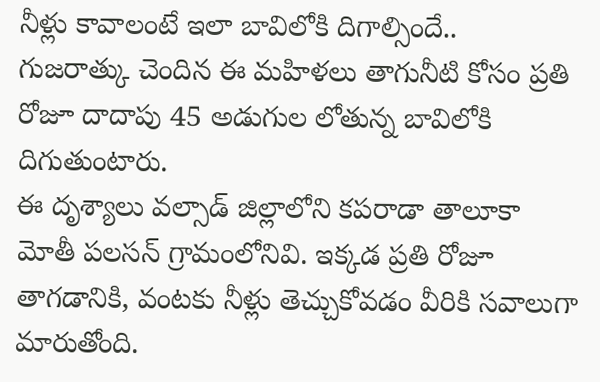నీళ్లు కావాలంటే ఇలా బావిలోకి దిగాల్సిందే..
గుజరాత్కు చెందిన ఈ మహిళలు తాగునీటి కోసం ప్రతి రోజూ దాదాపు 45 అడుగుల లోతున్న బావిలోకి దిగుతుంటారు.
ఈ దృశ్యాలు వల్సాడ్ జిల్లాలోని కపరాడా తాలూకా మోతీ పలసన్ గ్రామంలోనివి. ఇక్కడ ప్రతి రోజూ తాగడానికి, వంటకు నీళ్లు తెచ్చుకోవడం వీరికి సవాలుగా మారుతోంది.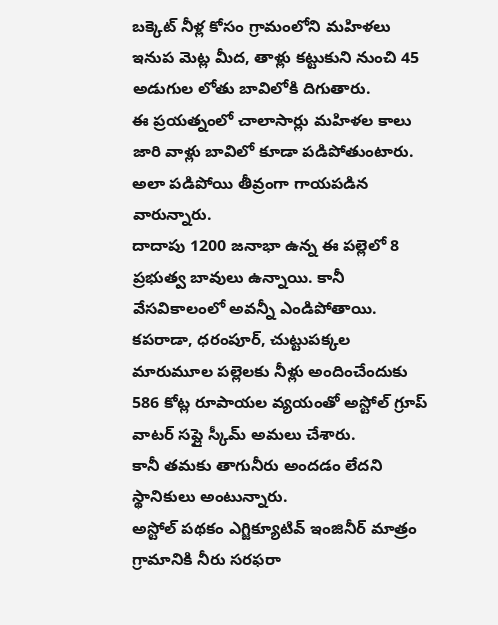బక్కెట్ నీళ్ల కోసం గ్రామంలోని మహిళలు ఇనుప మెట్ల మీద, తాళ్లు కట్టుకుని నుంచి 45 అడుగుల లోతు బావిలోకి దిగుతారు.
ఈ ప్రయత్నంలో చాలాసార్లు మహిళల కాలు జారి వాళ్లు బావిలో కూడా పడిపోతుంటారు. అలా పడిపోయి తీవ్రంగా గాయపడిన వారున్నారు.
దాదాపు 1200 జనాభా ఉన్న ఈ పల్లెలో 8 ప్రభుత్వ బావులు ఉన్నాయి. కానీ వేసవికాలంలో అవన్నీ ఎండిపోతాయి.
కపరాడా, ధరంపూర్, చుట్టుపక్కల మారుమూల పల్లెలకు నీళ్లు అందించేందుకు 586 కోట్ల రూపాయల వ్యయంతో అస్టోల్ గ్రూప్ వాటర్ సప్లై స్కీమ్ అమలు చేశారు.
కానీ తమకు తాగునీరు అందడం లేదని స్థానికులు అంటున్నారు.
అస్టోల్ పథకం ఎగ్జిక్యూటివ్ ఇంజినీర్ మాత్రం గ్రామానికి నీరు సరఫరా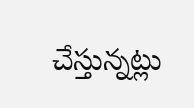చేస్తున్నట్లు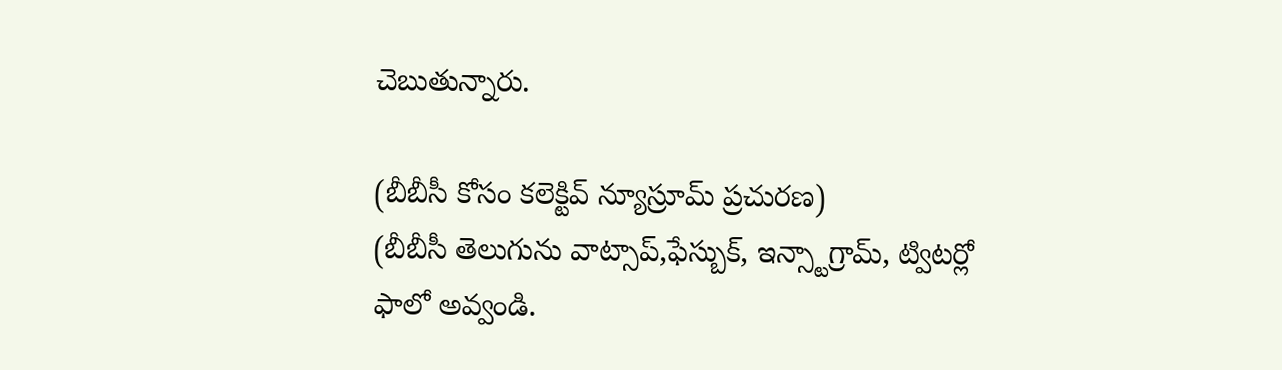చెబుతున్నారు.

(బీబీసీ కోసం కలెక్టివ్ న్యూస్రూమ్ ప్రచురణ)
(బీబీసీ తెలుగును వాట్సాప్,ఫేస్బుక్, ఇన్స్టాగ్రామ్, ట్విటర్లో ఫాలో అవ్వండి.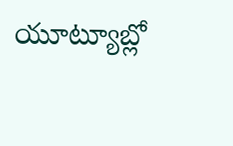యూట్యూబ్లో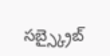సబ్స్క్రైబ్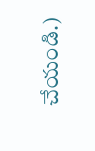చేయండి.)